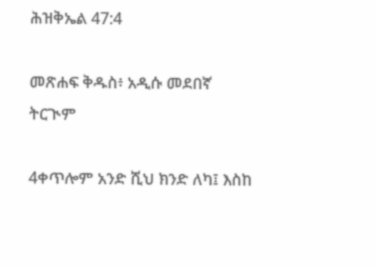ሕዝቅኤል 47:4

መጽሐፍ ቅዱስ፥ አዲሱ መደበኛ ትርጒም

4ቀጥሎም አንድ ሺህ ክንድ ለካ፤ እስከ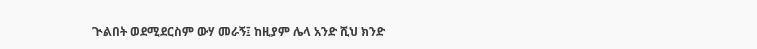ጒልበት ወደሚደርስም ውሃ መራኝ፤ ከዚያም ሌላ አንድ ሺህ ክንድ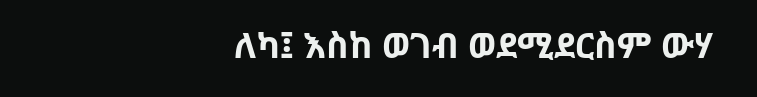ለካ፤ እስከ ወገብ ወደሚደርስም ውሃ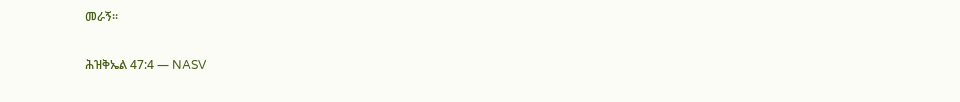መራኝ።

ሕዝቅኤል 47:4 — NASV